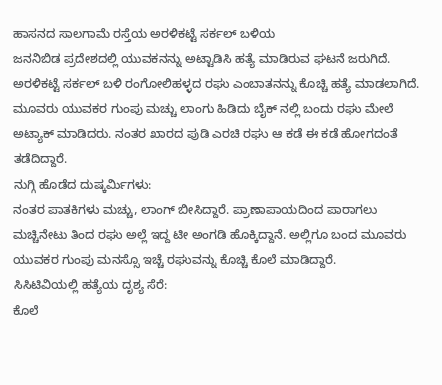ಹಾಸನದ ಸಾಲಗಾಮೆ ರಸ್ತೆಯ ಅರಳಿಕಟ್ಟೆ ಸರ್ಕಲ್ ಬಳಿಯ
ಜನನಿಬಿಡ ಪ್ರದೇಶದಲ್ಲಿ ಯುವಕನನ್ನು ಅಟ್ಟಾಡಿಸಿ ಹತ್ಯೆ ಮಾಡಿರುವ ಘಟನೆ ಜರುಗಿದೆ.
ಅರಳಿಕಟ್ಟೆ ಸರ್ಕಲ್ ಬಳಿ ರಂಗೋಲಿಹಳ್ಳದ ರಘು ಎಂಬಾತನನ್ನು ಕೊಚ್ಚಿ ಹತ್ಯೆ ಮಾಡಲಾಗಿದೆ.
ಮೂವರು ಯುವಕರ ಗುಂಪು ಮಚ್ಚು ಲಾಂಗು ಹಿಡಿದು ಬೈಕ್ ನಲ್ಲಿ ಬಂದು ರಘು ಮೇಲೆ ಅಟ್ಯಾಕ್ ಮಾಡಿದರು. ನಂತರ ಖಾರದ ಪುಡಿ ಎರಚಿ ರಘು ಆ ಕಡೆ ಈ ಕಡೆ ಹೋಗದಂತೆ ತಡೆದಿದ್ದಾರೆ.
ನುಗ್ಗಿ ಹೊಡೆದ ದುಷ್ಕರ್ಮಿಗಳು:
ನಂತರ ಪಾತಕಿಗಳು ಮಚ್ಚು, ಲಾಂಗ್ ಬೀಸಿದ್ದಾರೆ. ಪ್ರಾಣಾಪಾಯದಿಂದ ಪಾರಾಗಲು ಮಚ್ಚಿನೇಟು ತಿಂದ ರಘು ಅಲ್ಲೆ ಇದ್ದ ಟೀ ಅಂಗಡಿ ಹೊಕ್ಕಿದ್ದಾನೆ. ಅಲ್ಲಿಗೂ ಬಂದ ಮೂವರು ಯುವಕರ ಗುಂಪು ಮನಸ್ಸೊ ಇಚ್ಚೆ ರಘುವನ್ನು ಕೊಚ್ಚಿ ಕೊಲೆ ಮಾಡಿದ್ದಾರೆ.
ಸಿಸಿಟಿವಿಯಲ್ಲಿ ಹತ್ಯೆಯ ದೃಶ್ಯ ಸೆರೆ:
ಕೊಲೆ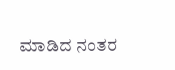ಮಾಡಿದ ನಂತರ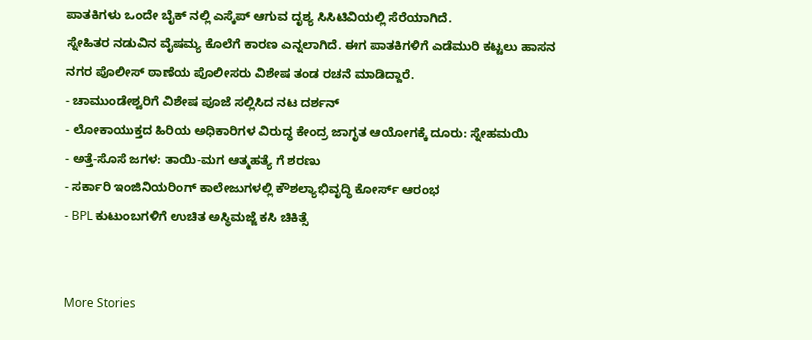ಪಾತಕಿಗಳು ಒಂದೇ ಬೈಕ್ ನಲ್ಲಿ ಎಸ್ಕೆಪ್ ಆಗುವ ದೃಶ್ಯ ಸಿಸಿಟಿವಿಯಲ್ಲಿ ಸೆರೆಯಾಗಿದೆ.
ಸ್ನೇಹಿತರ ನಡುವಿನ ವೈಷಮ್ಯ ಕೊಲೆಗೆ ಕಾರಣ ಎನ್ನಲಾಗಿದೆ. ಈಗ ಪಾತಕಿಗಳಿಗೆ ಎಡೆಮುರಿ ಕಟ್ಟಲು ಹಾಸನ ನಗರ ಪೊಲೀಸ್ ಠಾಣೆಯ ಪೊಲೀಸರು ವಿಶೇಷ ತಂಡ ರಚನೆ ಮಾಡಿದ್ದಾರೆ.
- ಚಾಮುಂಡೇಶ್ವರಿಗೆ ವಿಶೇಷ ಪೂಜೆ ಸಲ್ಲಿಸಿದ ನಟ ದರ್ಶನ್
- ಲೋಕಾಯುಕ್ತದ ಹಿರಿಯ ಅಧಿಕಾರಿಗಳ ವಿರುದ್ಧ ಕೇಂದ್ರ ಜಾಗೃತ ಆಯೋಗಕ್ಕೆ ದೂರು: ಸ್ನೇಹಮಯಿ
- ಅತ್ತೆ-ಸೊಸೆ ಜಗಳ: ತಾಯಿ-ಮಗ ಆತ್ಮಹತ್ಯೆ ಗೆ ಶರಣು
- ಸರ್ಕಾರಿ ಇಂಜಿನಿಯರಿಂಗ್ ಕಾಲೇಜುಗಳಲ್ಲಿ ಕೌಶಲ್ಯಾಭಿವೃದ್ಧಿ ಕೋರ್ಸ್ ಆರಂಭ
- BPL ಕುಟುಂಬಗಳಿಗೆ ಉಚಿತ ಅಸ್ಥಿಮಜ್ಜೆ ಕಸಿ ಚಿಕಿತ್ಸೆ


More Stories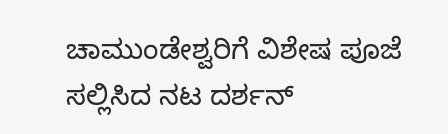ಚಾಮುಂಡೇಶ್ವರಿಗೆ ವಿಶೇಷ ಪೂಜೆ ಸಲ್ಲಿಸಿದ ನಟ ದರ್ಶನ್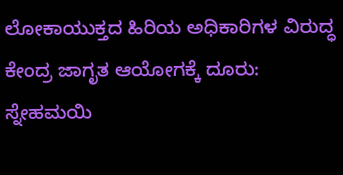ಲೋಕಾಯುಕ್ತದ ಹಿರಿಯ ಅಧಿಕಾರಿಗಳ ವಿರುದ್ಧ ಕೇಂದ್ರ ಜಾಗೃತ ಆಯೋಗಕ್ಕೆ ದೂರು: ಸ್ನೇಹಮಯಿ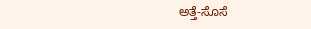ಅತ್ತೆ-ಸೊಸೆ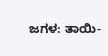ಜಗಳ: ತಾಯಿ-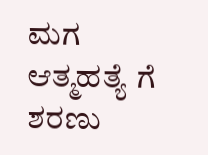ಮಗ ಆತ್ಮಹತ್ಯೆ ಗೆ ಶರಣು